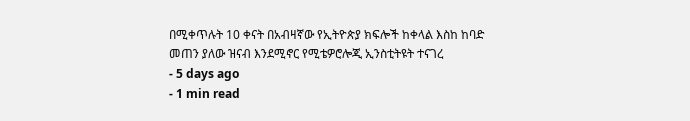በሚቀጥሉት 10 ቀናት በአብዛኛው የኢትዮጵያ ክፍሎች ከቀላል እስከ ከባድ መጠን ያለው ዝናብ እንደሚኖር የሚቴዎሮሎጂ ኢንስቲትዩት ተናገረ
- 5 days ago
- 1 min read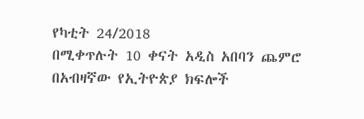የካቲት 24/2018
በሚቀጥሉት 10 ቀናት አዲስ አበባን ጨምሮ በአብዛኛው የኢትዮጵያ ክፍሎች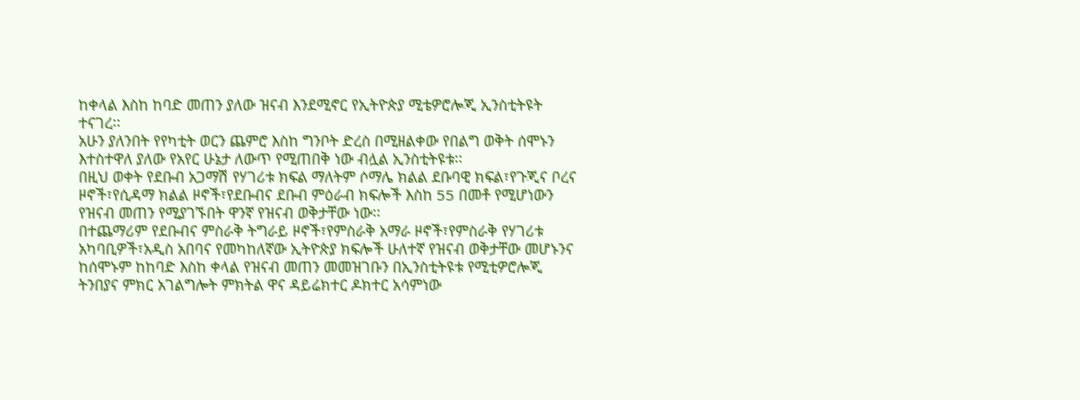ከቀላል እስከ ከባድ መጠን ያለው ዝናብ እንደሚኖር የኢትዮጵያ ሚቴዎሮሎጂ ኢንስቲትዩት ተናገረ፡፡
አሁን ያለንበት የየካቲት ወርን ጨምሮ እስከ ግንቦት ድረስ በሚዘልቀው የበልግ ወቅት ሰሞኑን እተስተዋለ ያለው የአየር ሁኔታ ለውጥ የሚጠበቅ ነው ብሏል ኢንስቲትዩቱ፡፡
በዚህ ወቀት የደቡብ አጋማሽ የሃገሪቱ ክፍል ማለትም ሶማሌ ክልል ደቡባዊ ክፍል፣የጉጂና ቦረና ዞኖች፣የሲዳማ ክልል ዞኖች፣የደቡብና ደቡብ ምዕራብ ክፍሎች እስከ 55 በመቶ የሚሆነውን የዝናብ መጠን የሚያገኙበት ዋንኛ የዝናብ ወቅታቸው ነው፡፡
በተጨማሪም የደቡብና ምስራቅ ትግራይ ዞኖች፣የምስራቅ አማራ ዞኖች፣የምስራቅ የሃገሪቱ አካባቢዎች፣አዲስ አበባና የመካከለኛው ኢትዮጵያ ክፍሎች ሁለተኛ የዝናብ ወቅታቸው መሆኑንና ከሰሞኑም ከከባድ እስከ ቀላል የዝናብ መጠን መመዝገቡን በኢንስቲትዩቱ የሚቲዎሮሎጂ ትንበያና ምክር አገልግሎት ምክትል ዋና ዳይሬክተር ዶክተር አሳምነው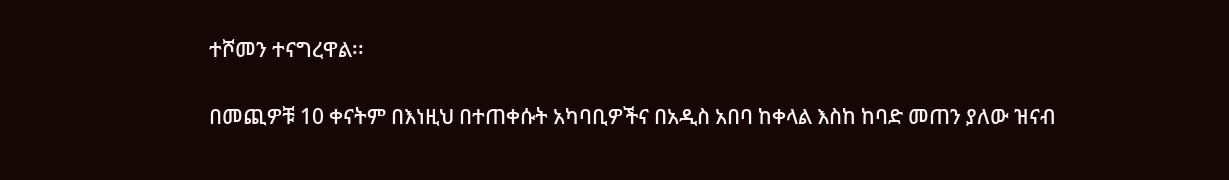ተሾመን ተናግረዋል፡፡

በመጪዎቹ 10 ቀናትም በእነዚህ በተጠቀሱት አካባቢዎችና በአዲስ አበባ ከቀላል እስከ ከባድ መጠን ያለው ዝናብ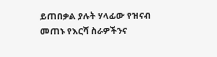ይጠበቃል ያሉት ሃላፊው የዝናብ መጠኑ የእርሻ ስራዎችንና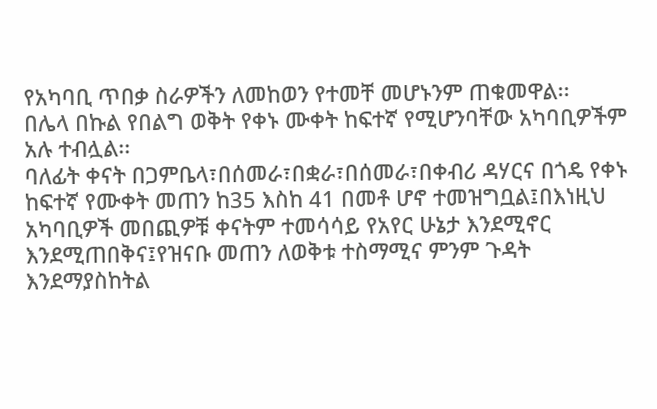የአካባቢ ጥበቃ ስራዎችን ለመከወን የተመቸ መሆኑንም ጠቁመዋል፡፡
በሌላ በኩል የበልግ ወቅት የቀኑ ሙቀት ከፍተኛ የሚሆንባቸው አካባቢዎችም አሉ ተብሏል፡፡
ባለፊት ቀናት በጋምቤላ፣በሰመራ፣በቋራ፣በሰመራ፣በቀብሪ ዳሃርና በጎዴ የቀኑ ከፍተኛ የሙቀት መጠን ከ35 እስከ 41 በመቶ ሆኖ ተመዝግቧል፤በእነዚህ አካባቢዎች መበጪዎቹ ቀናትም ተመሳሳይ የአየር ሁኔታ እንደሚኖር እንደሚጠበቅና፤የዝናቡ መጠን ለወቅቱ ተስማሚና ምንም ጉዳት እንደማያስከትል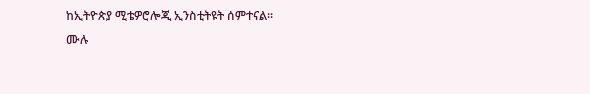ከኢትዮጵያ ሚቴዎሮሎጂ ኢንስቲትዩት ሰምተናል፡፡
ሙሉ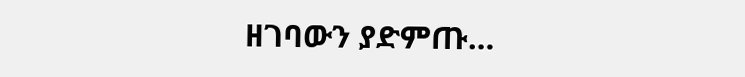ዘገባውን ያድምጡ…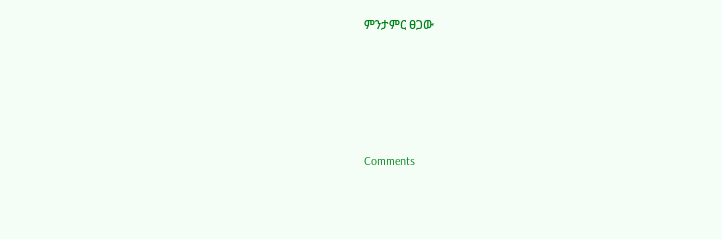ምንታምር ፀጋው





Comments